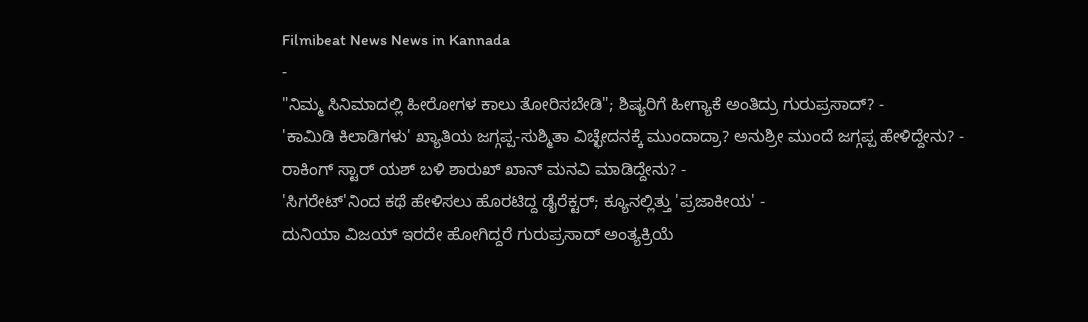Filmibeat News News in Kannada
-
"ನಿಮ್ಮ ಸಿನಿಮಾದಲ್ಲಿ ಹೀರೋಗಳ ಕಾಲು ತೋರಿಸಬೇಡಿ"; ಶಿಷ್ಯರಿಗೆ ಹೀಗ್ಯಾಕೆ ಅಂತಿದ್ರು ಗುರುಪ್ರಸಾದ್? -
'ಕಾಮಿಡಿ ಕಿಲಾಡಿಗಳು' ಖ್ಯಾತಿಯ ಜಗ್ಗಪ್ಪ-ಸುಶ್ಮಿತಾ ವಿಚ್ಛೇದನಕ್ಕೆ ಮುಂದಾದ್ರಾ? ಅನುಶ್ರೀ ಮುಂದೆ ಜಗ್ಗಪ್ಪ ಹೇಳಿದ್ದೇನು? -
ರಾಕಿಂಗ್ ಸ್ಟಾರ್ ಯಶ್ ಬಳಿ ಶಾರುಖ್ ಖಾನ್ ಮನವಿ ಮಾಡಿದ್ದೇನು? -
'ಸಿಗರೇಟ್'ನಿಂದ ಕಥೆ ಹೇಳಿಸಲು ಹೊರಟಿದ್ದ ಡೈರೆಕ್ಟರ್; ಕ್ಯೂನಲ್ಲಿತ್ತು 'ಪ್ರಜಾಕೀಯ' -
ದುನಿಯಾ ವಿಜಯ್ ಇರದೇ ಹೋಗಿದ್ದರೆ ಗುರುಪ್ರಸಾದ್ ಅಂತ್ಯಕ್ರಿಯೆ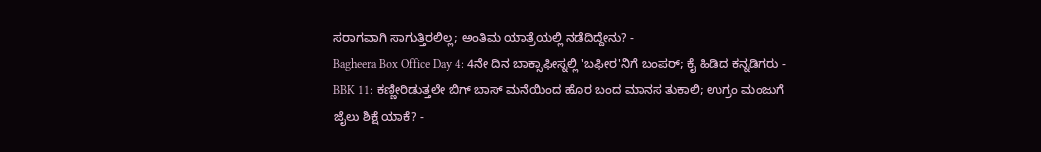ಸರಾಗವಾಗಿ ಸಾಗುತ್ತಿರಲಿಲ್ಲ; ಅಂತಿಮ ಯಾತ್ರೆಯಲ್ಲಿ ನಡೆದಿದ್ದೇನು? -
Bagheera Box Office Day 4: 4ನೇ ದಿನ ಬಾಕ್ಸಾಫೀಸ್ನಲ್ಲಿ 'ಬಫೀರ'ನಿಗೆ ಬಂಪರ್; ಕೈ ಹಿಡಿದ ಕನ್ನಡಿಗರು -
BBK 11: ಕಣ್ಣೀರಿಡುತ್ತಲೇ ಬಿಗ್ ಬಾಸ್ ಮನೆಯಿಂದ ಹೊರ ಬಂದ ಮಾನಸ ತುಕಾಲಿ; ಉಗ್ರಂ ಮಂಜುಗೆ ಜೈಲು ಶಿಕ್ಷೆ ಯಾಕೆ? -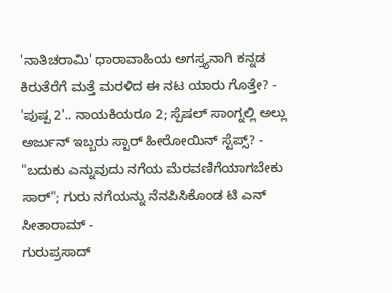'ನಾತಿಚರಾಮಿ' ಧಾರಾವಾಹಿಯ ಅಗಸ್ತ್ಯನಾಗಿ ಕನ್ನಡ ಕಿರುತೆರೆಗೆ ಮತ್ತೆ ಮರಳಿದ ಈ ನಟ ಯಾರು ಗೊತ್ತೇ? -
'ಪುಷ್ಪ 2'.. ನಾಯಕಿಯರೂ 2; ಸ್ಪೆಷಲ್ ಸಾಂಗ್ನಲ್ಲಿ ಅಲ್ಲು ಅರ್ಜುನ್ ಇಬ್ಬರು ಸ್ಟಾರ್ ಹೀರೋಯಿನ್ ಸ್ಟೆಪ್ಸ್? -
"ಬದುಕು ಎನ್ನುವುದು ನಗೆಯ ಮೆರವಣಿಗೆಯಾಗಬೇಕು ಸಾರ್"; ಗುರು ನಗೆಯನ್ನು ನೆನಪಿಸಿಕೊಂಡ ಟಿ ಎನ್ ಸೀತಾರಾಮ್ -
ಗುರುಪ್ರಸಾದ್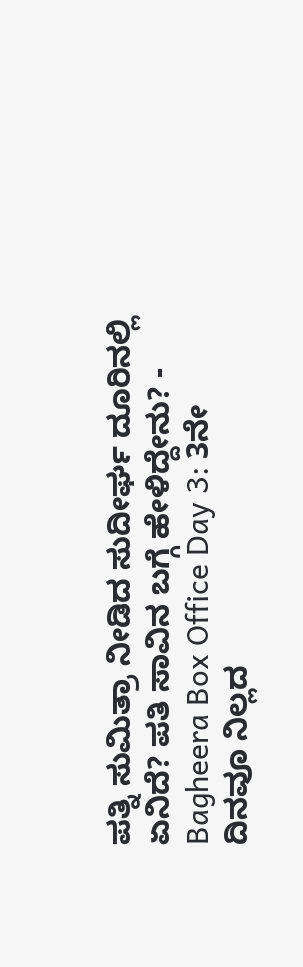ಪತ್ನಿ ಸುಮಿತ್ರಾ ನೀಡಿದ ಸುದೀರ್ಘ ದೂರಿನಲ್ಲಿ ಏನಿದೆ? ಪತಿ ಸಾವಿನ ಬಗ್ಗೆ ಹೇಳಿದ್ದೇನು? -
Bagheera Box Office Day 3: 3ನೇ ದಿನವೂ ನಿಲ್ಲದ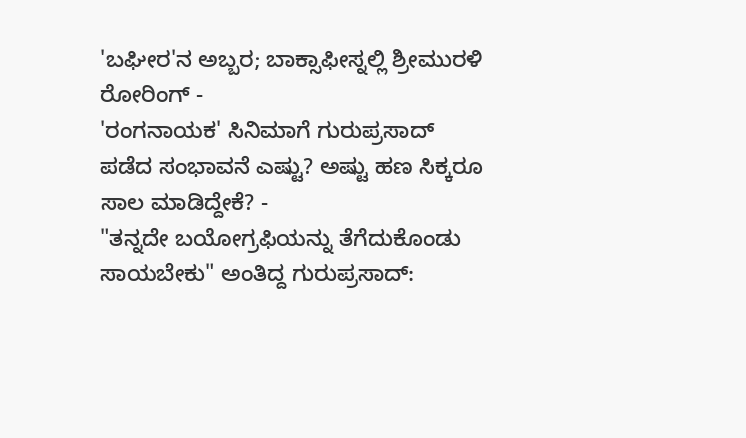'ಬಘೀರ'ನ ಅಬ್ಬರ; ಬಾಕ್ಸಾಫೀಸ್ನಲ್ಲಿ ಶ್ರೀಮುರಳಿ ರೋರಿಂಗ್ -
'ರಂಗನಾಯಕ' ಸಿನಿಮಾಗೆ ಗುರುಪ್ರಸಾದ್ ಪಡೆದ ಸಂಭಾವನೆ ಎಷ್ಟು? ಅಷ್ಟು ಹಣ ಸಿಕ್ಕರೂ ಸಾಲ ಮಾಡಿದ್ದೇಕೆ? -
"ತನ್ನದೇ ಬಯೋಗ್ರಫಿಯನ್ನು ತೆಗೆದುಕೊಂಡು ಸಾಯಬೇಕು" ಅಂತಿದ್ದ ಗುರುಪ್ರಸಾದ್: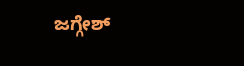ಜಗ್ಗೇಶ್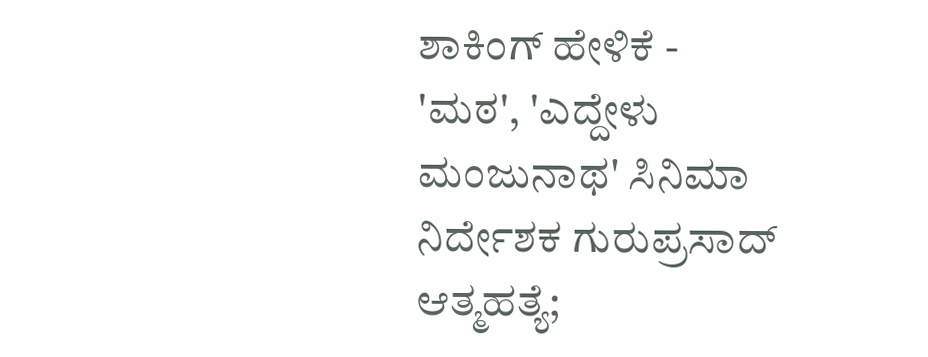ಶಾಕಿಂಗ್ ಹೇಳಿಕೆ -
'ಮಠ', 'ಎದ್ದೇಳು ಮಂಜುನಾಥ' ಸಿನಿಮಾ ನಿರ್ದೇಶಕ ಗುರುಪ್ರಸಾದ್ ಆತ್ಮಹತ್ಯೆ;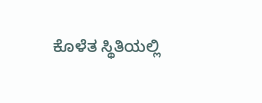ಕೊಳೆತ ಸ್ಥಿತಿಯಲ್ಲಿ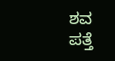ಶವ ಪತ್ತೆ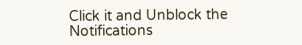Click it and Unblock the Notifications